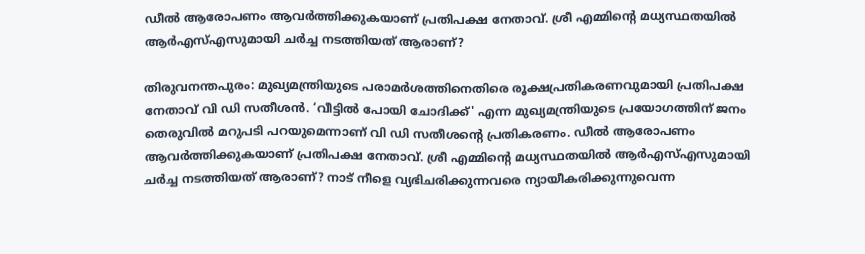ഡീൽ ആരോപണം ആവർത്തിക്കുകയാണ് പ്രതിപക്ഷ നേതാവ്. ശ്രീ എമ്മിന്റെ മധ്യസ്ഥതയിൽ ആർഎസ്എസുമായി ചർച്ച നടത്തിയത് ആരാണ്?

തിരുവനന്തപുരം: മുഖ്യമന്ത്രിയുടെ പരാമർശത്തിനെതിരെ രൂക്ഷപ്രതികരണവുമായി പ്രതിപക്ഷ നേതാവ് വി ഡി സതീശൻ. ‘വീട്ടിൽ പോയി ചോദിക്ക്' എന്ന മുഖ്യമന്ത്രിയുടെ പ്രയോഗത്തിന് ജനം തെരുവിൽ മറുപടി പറയുമെന്നാണ് വി ഡി സതീശന്റെ പ്രതികരണം. ഡീൽ ആരോപണം ആവർത്തിക്കുകയാണ് പ്രതിപക്ഷ നേതാവ്. ശ്രീ എമ്മിന്റെ മധ്യസ്ഥതയിൽ ആർഎസ്എസുമായി ചർച്ച നടത്തിയത് ആരാണ്? നാട് നീളെ വ്യഭിചരിക്കുന്നവരെ ന്യായീകരിക്കുന്നുവെന്ന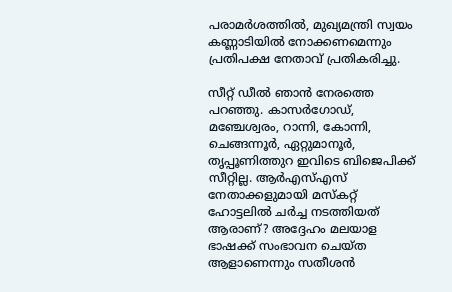പരാമർശത്തിൽ, മുഖ്യമന്ത്രി സ്വയം കണ്ണാടിയിൽ നോക്കണമെന്നും പ്രതിപക്ഷ നേതാവ് പ്രതികരിച്ചു.

സീറ്റ് ഡീൽ ഞാൻ നേരത്തെ പറഞ്ഞു. കാസർഗോഡ്, മഞ്ചേശ്വരം, റാന്നി, കോന്നി, ചെങ്ങന്നൂർ, ഏറ്റുമാനൂര്‍, തൃപ്പൂണിത്തുറ ഇവിടെ ബിജെപിക്ക് സീറ്റില്ല. ആര്‍എസ്എസ് നേതാക്കളുമായി മസ്കറ്റ് ഹോട്ടലിൽ ചർച്ച നടത്തിയത് ആരാണ്? അദ്ദേഹം മലയാള ഭാഷക്ക് സംഭാവന ചെയ്ത ആളാണെന്നും സതീശൻ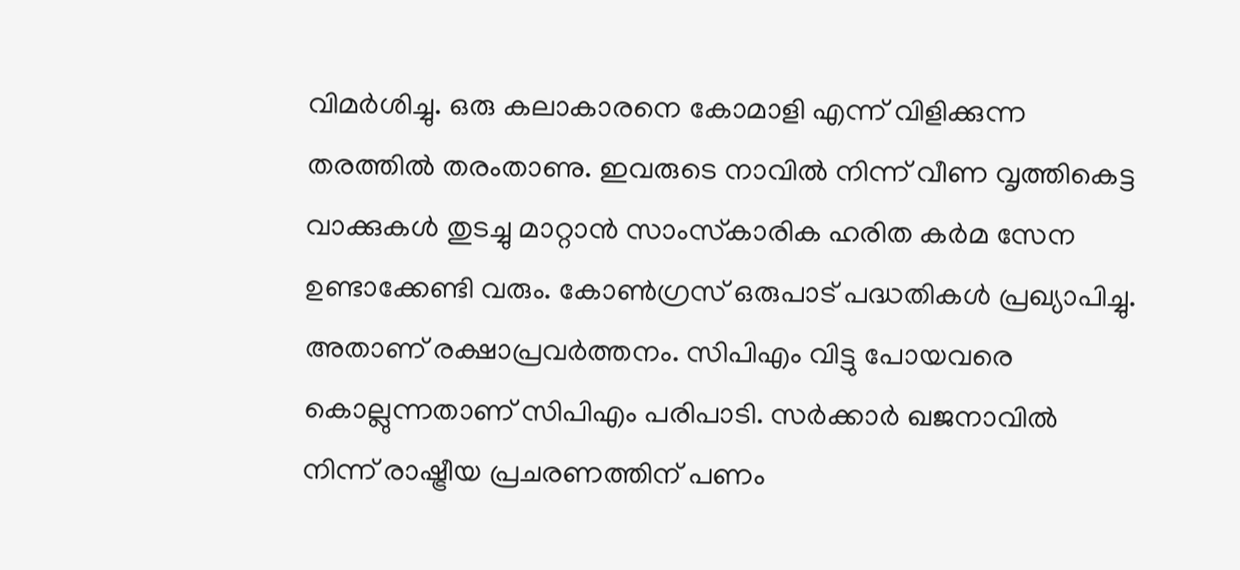വിമര്‍ശിച്ചു. ഒരു കലാകാരനെ കോമാളി എന്ന് വിളിക്കുന്ന തരത്തിൽ തരംതാണു. ഇവരുടെ നാവിൽ നിന്ന് വീണ വൃത്തികെട്ട വാക്കുകൾ തുടച്ചു മാറ്റാൻ സാംസ്‌കാരിക ഹരിത കർമ സേന ഉണ്ടാക്കേണ്ടി വരും. കോൺഗ്രസ്‌ ഒരുപാട് പദ്ധതികൾ പ്രഖ്യാപിച്ചു. അതാണ് രക്ഷാപ്രവര്‍ത്തനം. സിപിഎം വിട്ടു പോയവരെ കൊല്ലുന്നതാണ്‌ സിപിഎം പരിപാടി. സർക്കാർ ഖജനാവിൽ നിന്ന് രാഷ്ട്രീയ പ്രചരണത്തിന് പണം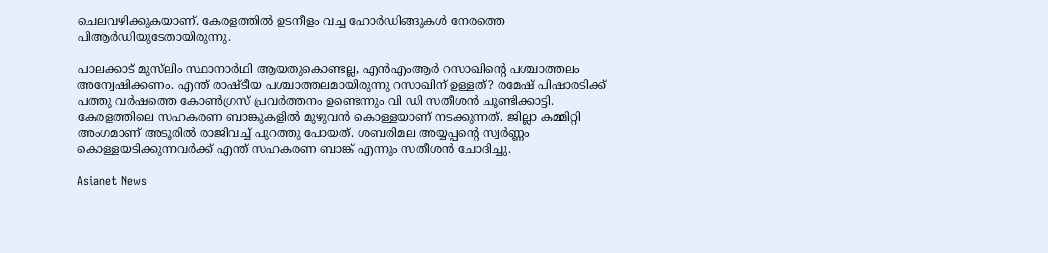ചെലവഴിക്കുകയാണ്. കേരളത്തിൽ ഉടനീളം വച്ച ഹോർഡിങ്ങുകൾ നേരത്തെ പിആര്‍ഡിയുടേതായിരുന്നു.

പാലക്കാട്‌ മുസ്‌ലിം സ്ഥാനാർഥി ആയതുകൊണ്ടല്ല, എൻഎംആര്‍ റസാഖിന്റെ പശ്ചാത്തലം അന്വേഷിക്കണം. എന്ത് രാഷ്‌ടീയ പശ്ചാത്തലമായിരുന്നു റസാഖിന് ഉള്ളത്? രമേഷ് പിഷാരടിക്ക് പത്തു വർഷത്തെ കോൺഗ്രസ്‌ പ്രവർത്തനം ഉണ്ടെന്നും വി ഡി സതീശൻ ചൂണ്ടിക്കാട്ടി. കേരളത്തിലെ സഹകരണ ബാങ്കുകളിൽ മുഴുവൻ കൊള്ളയാണ് നടക്കുന്നത്. ജില്ലാ കമ്മിറ്റി അംഗമാണ് അടൂരിൽ രാജിവച്ച് പുറത്തു പോയത്. ശബരിമല അയ്യപ്പന്റെ സ്വർണ്ണം കൊള്ളയടിക്കുന്നവർക്ക് എന്ത് സഹകരണ ബാങ്ക് എന്നും സതീശൻ ചോദിച്ചു.

Asianet News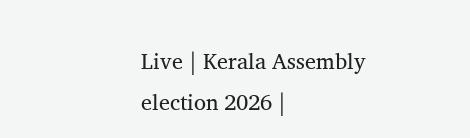Live | Kerala Assembly election 2026 |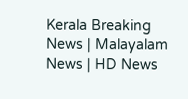Kerala Breaking News | Malayalam News | HD News